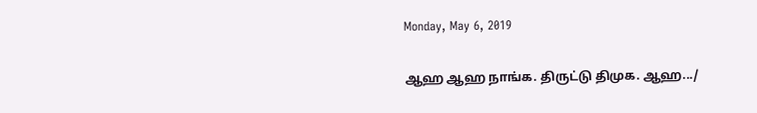Monday, May 6, 2019

ஆஹ ஆஹ நாங்க. திருட்டு திமுக. ஆஹ.../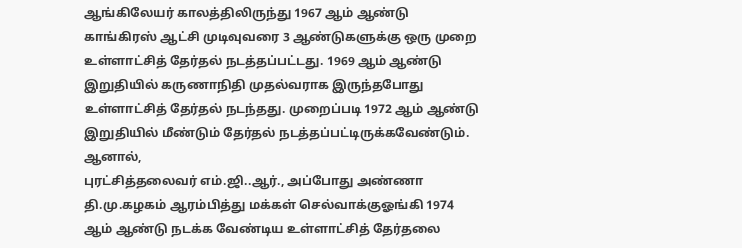ஆங்கிலேயர் காலத்திலிருந்து 1967 ஆம் ஆண்டு காங்கிரஸ் ஆட்சி முடிவுவரை 3 ஆண்டுகளுக்கு ஒரு முறை உள்ளாட்சித் தேர்தல் நடத்தப்பட்டது. 1969 ஆம் ஆண்டு இறுதியில் கருணாநிதி முதல்வராக இருந்தபோது உள்ளாட்சித் தேர்தல் நடந்தது. முறைப்படி 1972 ஆம் ஆண்டு இறுதியில் மீண்டும் தேர்தல் நடத்தப்பட்டிருக்கவேண்டும். ஆனால்,
புரட்சித்தலைவர் எம்.ஜி..ஆர்., அப்போது அண்ணா தி.மு.கழகம் ஆரம்பித்து மக்கள் செல்வாக்குஓங்கி 1974 ஆம் ஆண்டு நடக்க வேண்டிய உள்ளாட்சித் தேர்தலை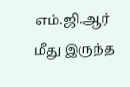எம்.ஜி.ஆர் மீது இருந்த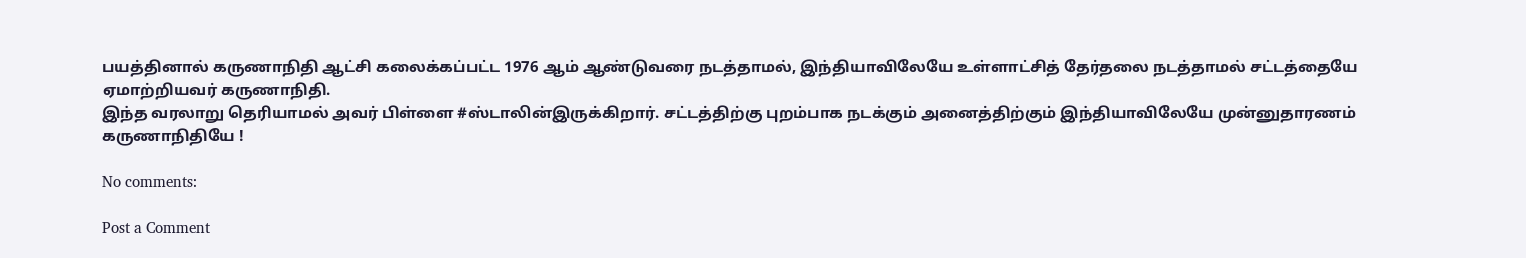பயத்தினால் கருணாநிதி ஆட்சி கலைக்கப்பட்ட 1976 ஆம் ஆண்டுவரை நடத்தாமல், இந்தியாவிலேயே உள்ளாட்சித் தேர்தலை நடத்தாமல் சட்டத்தையே ஏமாற்றியவர் கருணாநிதி.
இந்த வரலாறு தெரியாமல் அவர் பிள்ளை #ஸ்டாலின்இருக்கிறார். சட்டத்திற்கு புறம்பாக நடக்கும் அனைத்திற்கும் இந்தியாவிலேயே முன்னுதாரணம் கருணாநிதியே !

No comments:

Post a Comment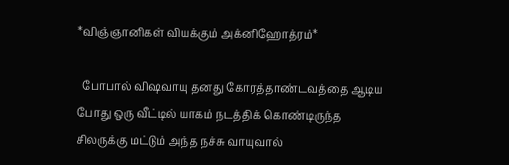*விஞ்ஞானிகள் வியக்கும் அக்னிஹோத்ரம்*

  போபால் விஷவாயு தனது கோரத்தாண்டவத்தை ஆடிய போது ஒரு வீட்டில் யாகம் நடத்திக் கொண்டிருந்த சிலருக்கு மட்டும் அந்த நச்சு வாயுவால்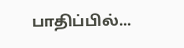பாதிப்பில்...